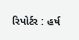રિપોર્ટર : હર્ષ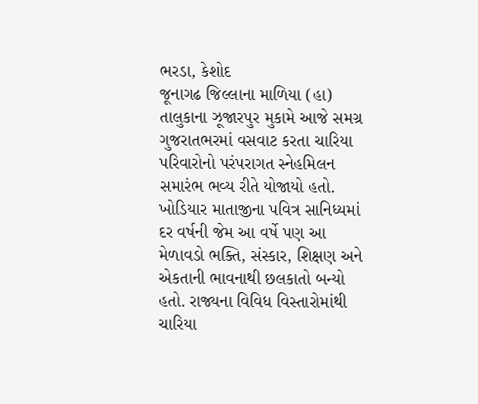ભરડા, કેશોદ
જૂનાગઢ જિલ્લાના માળિયા (હા) તાલુકાના ઝૂજારપુર મુકામે આજે સમગ્ર ગુજરાતભરમાં વસવાટ કરતા ચારિયા પરિવારોનો પરંપરાગત સ્નેહમિલન સમારંભ ભવ્ય રીતે યોજાયો હતો. ખોડિયાર માતાજીના પવિત્ર સાનિધ્યમાં દર વર્ષની જેમ આ વર્ષે પણ આ મેળાવડો ભક્તિ, સંસ્કાર, શિક્ષણ અને એકતાની ભાવનાથી છલકાતો બન્યો હતો. રાજ્યના વિવિધ વિસ્તારોમાંથી ચારિયા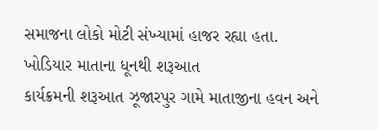સમાજના લોકો મોટી સંખ્યામાં હાજર રહ્યા હતા.
ખોડિયાર માતાના ધૂનથી શરૂઆત
કાર્યક્રમની શરૂઆત ઝૂજારપુર ગામે માતાજીના હવન અને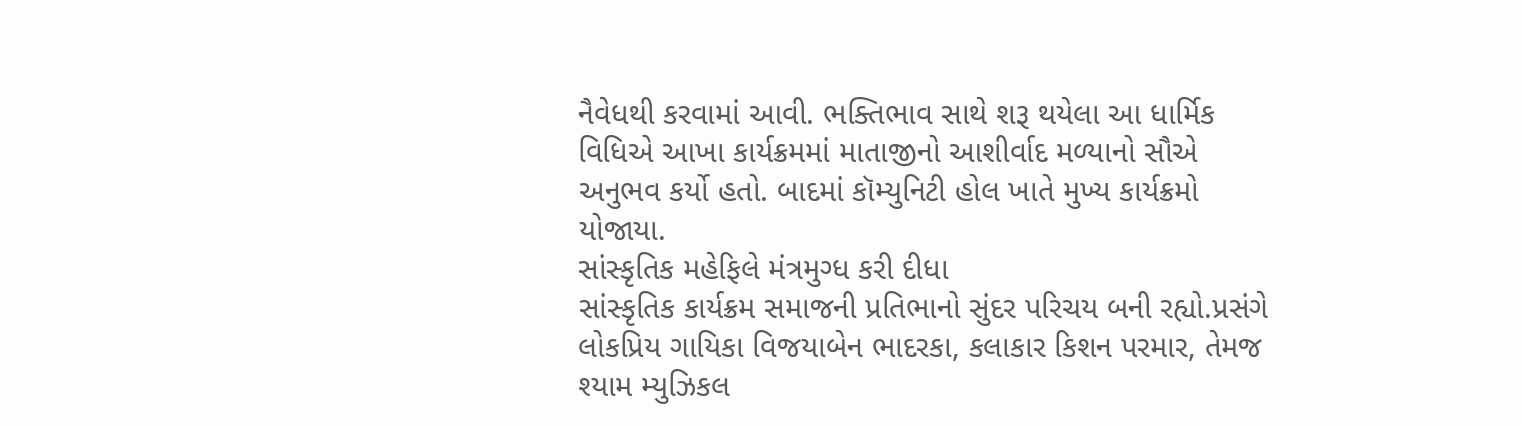નૈવેધથી કરવામાં આવી. ભક્તિભાવ સાથે શરૂ થયેલા આ ધાર્મિક વિધિએ આખા કાર્યક્રમમાં માતાજીનો આશીર્વાદ મળ્યાનો સૌએ અનુભવ કર્યો હતો. બાદમાં કૉમ્યુનિટી હોલ ખાતે મુખ્ય કાર્યક્રમો યોજાયા.
સાંસ્કૃતિક મહેફિલે મંત્રમુગ્ધ કરી દીધા
સાંસ્કૃતિક કાર્યક્રમ સમાજની પ્રતિભાનો સુંદર પરિચય બની રહ્યો.પ્રસંગે લોકપ્રિય ગાયિકા વિજયાબેન ભાદરકા, કલાકાર કિશન પરમાર, તેમજ શ્યામ મ્યુઝિકલ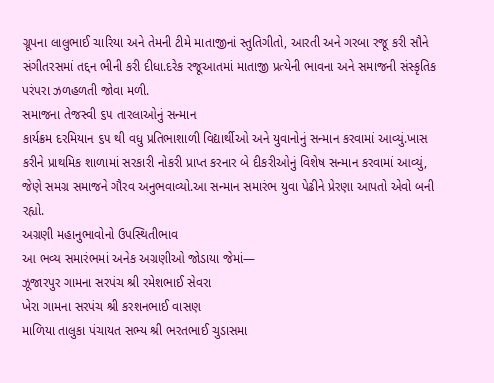ગ્રૂપના લાલુભાઈ ચારિયા અને તેમની ટીમે માતાજીનાં સ્તુતિગીતો, આરતી અને ગરબા રજૂ કરી સૌને સંગીતરસમાં તદ્દન ભીની કરી દીધા.દરેક રજૂઆતમાં માતાજી પ્રત્યેની ભાવના અને સમાજની સંસ્કૃતિક પરંપરા ઝળહળતી જોવા મળી.
સમાજના તેજસ્વી ૬૫ તારલાઓનું સન્માન
કાર્યક્રમ દરમિયાન ૬૫ થી વધુ પ્રતિભાશાળી વિદ્યાર્થીઓ અને યુવાનોનું સન્માન કરવામાં આવ્યું.ખાસ કરીને પ્રાથમિક શાળામાં સરકારી નોકરી પ્રાપ્ત કરનાર બે દીકરીઓનું વિશેષ સન્માન કરવામાં આવ્યું, જેણે સમગ્ર સમાજને ગૌરવ અનુભવાવ્યો.આ સન્માન સમારંભ યુવા પેઢીને પ્રેરણા આપતો એવો બની રહ્યો.
અગ્રણી મહાનુભાવોનો ઉપસ્થિતીભાવ
આ ભવ્ય સમારંભમાં અનેક અગ્રણીઓ જોડાયા જેમાં—
ઝૂજારપુર ગામના સરપંચ શ્રી રમેશભાઈ સેવરા
ખેરા ગામના સરપંચ શ્રી કરશનભાઈ વાસણ
માળિયા તાલુકા પંચાયત સભ્ય શ્રી ભરતભાઈ ચુડાસમા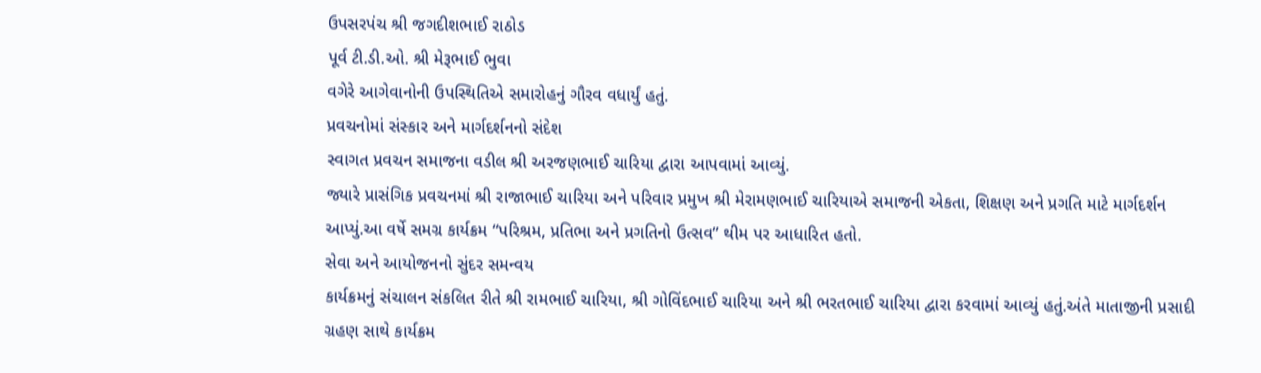ઉપસરપંચ શ્રી જગદીશભાઈ રાઠોડ
પૂર્વ ટી.ડી.ઓ. શ્રી મેરૂભાઈ ભુવા
વગેરે આગેવાનોની ઉપસ્થિતિએ સમારોહનું ગૌરવ વધાર્યું હતું.
પ્રવચનોમાં સંસ્કાર અને માર્ગદર્શનનો સંદેશ
સ્વાગત પ્રવચન સમાજના વડીલ શ્રી અરજણભાઈ ચારિયા દ્વારા આપવામાં આવ્યું.
જ્યારે પ્રાસંગિક પ્રવચનમાં શ્રી રાજાભાઈ ચારિયા અને પરિવાર પ્રમુખ શ્રી મેરામણભાઈ ચારિયાએ સમાજની એકતા, શિક્ષણ અને પ્રગતિ માટે માર્ગદર્શન આપ્યું.આ વર્ષે સમગ્ર કાર્યક્રમ “પરિશ્રમ, પ્રતિભા અને પ્રગતિનો ઉત્સવ” થીમ પર આધારિત હતો.
સેવા અને આયોજનનો સુંદર સમન્વય
કાર્યક્રમનું સંચાલન સંકલિત રીતે શ્રી રામભાઈ ચારિયા, શ્રી ગોવિંદભાઈ ચારિયા અને શ્રી ભરતભાઈ ચારિયા દ્વારા કરવામાં આવ્યું હતું.અંતે માતાજીની પ્રસાદી ગ્રહણ સાથે કાર્યક્રમ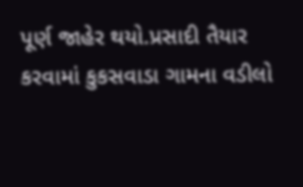પૂર્ણ જાહેર થયો.પ્રસાદી તૈયાર કરવામાં કુકસવાડા ગામના વડીલો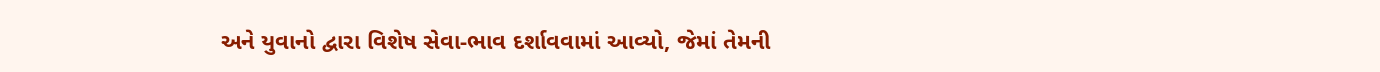અને યુવાનો દ્વારા વિશેષ સેવા-ભાવ દર્શાવવામાં આવ્યો, જેમાં તેમની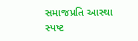સમાજપ્રતિ આસ્થા સ્પષ્ટ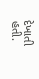દેખાતી હતી.